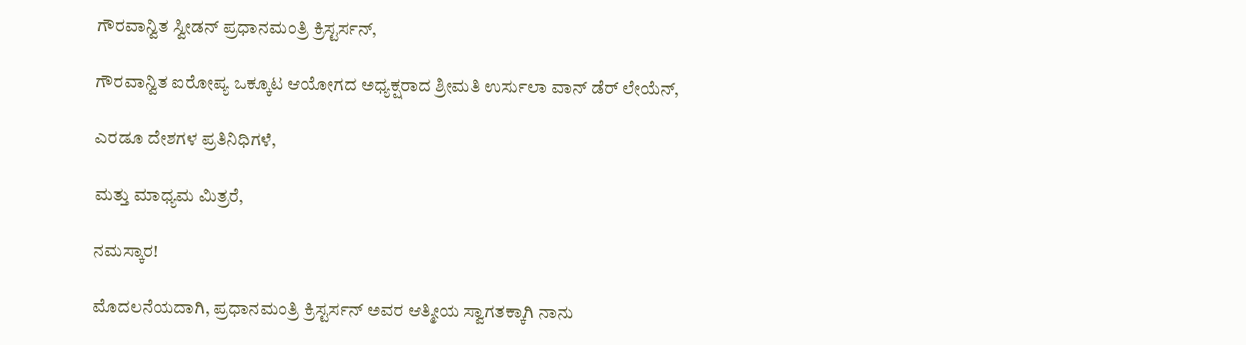ಗೌರವಾನ್ವಿತ ಸ್ವೀಡನ್ ಪ್ರಧಾನಮಂತ್ರಿ ಕ್ರಿಸ್ಟರ್ಸನ್,

ಗೌರವಾನ್ವಿತ ಐರೋಪ್ಯ ಒಕ್ಕೂಟ ಆಯೋಗದ ಅಧ್ಯಕ್ಷರಾದ ಶ್ರೀಮತಿ ಉರ್ಸುಲಾ ವಾನ್ ಡೆರ್ ಲೇಯೆನ್,

ಎರಡೂ ದೇಶಗಳ ಪ್ರತಿನಿಧಿಗಳೆ,

ಮತ್ತು ಮಾಧ್ಯಮ ಮಿತ್ರರೆ,

ನಮಸ್ಕಾರ!

ಮೊದಲನೆಯದಾಗಿ, ಪ್ರಧಾನಮಂತ್ರಿ ಕ್ರಿಸ್ಟರ್ಸನ್ ಅವರ ಆತ್ಮೀಯ ಸ್ವಾಗತಕ್ಕಾಗಿ ನಾನು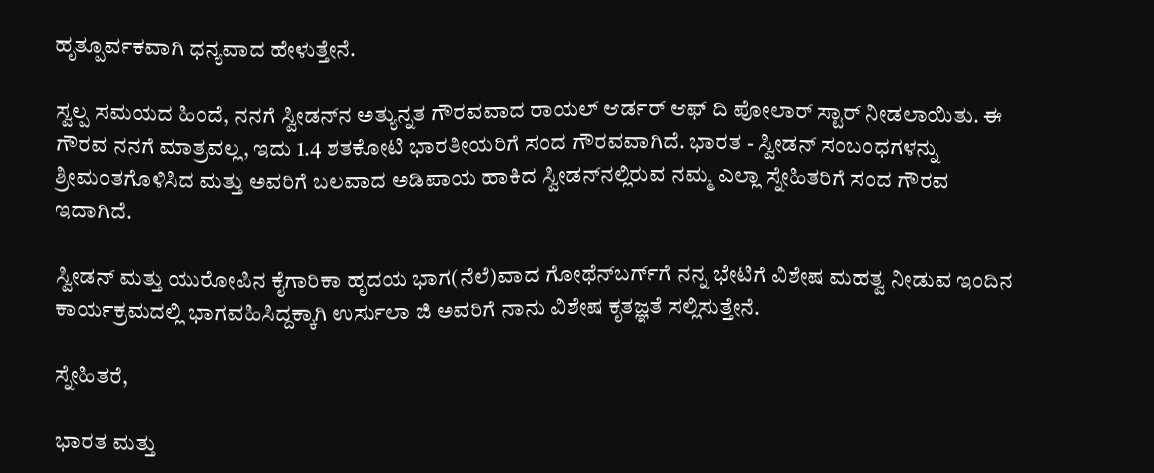ಹೃತ್ಪೂರ್ವಕವಾಗಿ ಧನ್ಯವಾದ ಹೇಳುತ್ತೇನೆ.

ಸ್ವಲ್ಪ ಸಮಯದ ಹಿಂದೆ, ನನಗೆ ಸ್ವೀಡನ್‌ನ ಅತ್ಯುನ್ನತ ಗೌರವವಾದ ರಾಯಲ್ ಆರ್ಡರ್ ಆಫ್ ದಿ ಪೋಲಾರ್ ಸ್ಟಾರ್ ನೀಡಲಾಯಿತು. ಈ ಗೌರವ ನನಗೆ ಮಾತ್ರವಲ್ಲ, ಇದು 1.4 ಶತಕೋಟಿ ಭಾರತೀಯರಿಗೆ ಸಂದ ಗೌರವವಾಗಿದೆ. ಭಾರತ - ಸ್ವೀಡನ್ ಸಂಬಂಧಗಳನ್ನು ಶ್ರೀಮಂತಗೊಳಿಸಿದ ಮತ್ತು ಅವರಿಗೆ ಬಲವಾದ ಅಡಿಪಾಯ ಹಾಕಿದ ಸ್ವೀಡನ್‌ನಲ್ಲಿರುವ ನಮ್ಮ ಎಲ್ಲಾ ಸ್ನೇಹಿತರಿಗೆ ಸಂದ ಗೌರವ ಇದಾಗಿದೆ.

ಸ್ವೀಡನ್ ಮತ್ತು ಯುರೋಪಿನ ಕೈಗಾರಿಕಾ ಹೃದಯ ಭಾಗ(ನೆಲೆ)ವಾದ ಗೋಥೆನ್‌ಬರ್ಗ್‌ಗೆ ನನ್ನ ಭೇಟಿಗೆ ವಿಶೇಷ ಮಹತ್ವ ನೀಡುವ ಇಂದಿನ ಕಾರ್ಯಕ್ರಮದಲ್ಲಿ ಭಾಗವಹಿಸಿದ್ದಕ್ಕಾಗಿ ಉರ್ಸುಲಾ ಜಿ ಅವರಿಗೆ ನಾನು ವಿಶೇಷ ಕೃತಜ್ಞತೆ ಸಲ್ಲಿಸುತ್ತೇನೆ.

ಸ್ನೇಹಿತರೆ,

ಭಾರತ ಮತ್ತು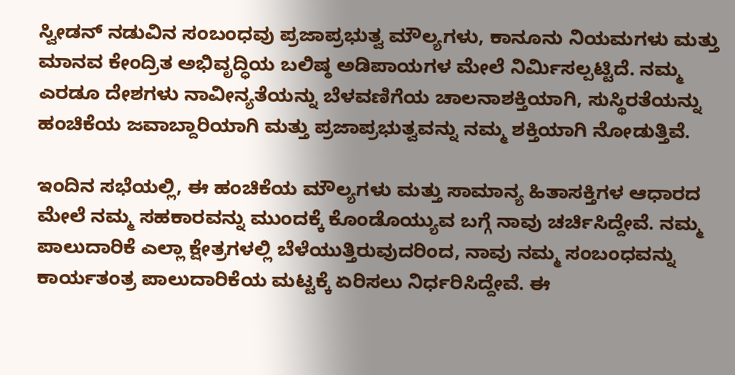ಸ್ವೀಡನ್ ನಡುವಿನ ಸಂಬಂಧವು ಪ್ರಜಾಪ್ರಭುತ್ವ ಮೌಲ್ಯಗಳು, ಕಾನೂನು ನಿಯಮಗಳು ಮತ್ತು ಮಾನವ ಕೇಂದ್ರಿತ ಅಭಿವೃದ್ಧಿಯ ಬಲಿಷ್ಠ ಅಡಿಪಾಯಗಳ ಮೇಲೆ ನಿರ್ಮಿಸಲ್ಪಟ್ಟಿದೆ. ನಮ್ಮ ಎರಡೂ ದೇಶಗಳು ನಾವೀನ್ಯತೆಯನ್ನು ಬೆಳವಣಿಗೆಯ ಚಾಲನಾಶಕ್ತಿಯಾಗಿ, ಸುಸ್ಥಿರತೆಯನ್ನು ಹಂಚಿಕೆಯ ಜವಾಬ್ದಾರಿಯಾಗಿ ಮತ್ತು ಪ್ರಜಾಪ್ರಭುತ್ವವನ್ನು ನಮ್ಮ ಶಕ್ತಿಯಾಗಿ ನೋಡುತ್ತಿವೆ.

ಇಂದಿನ ಸಭೆಯಲ್ಲಿ, ಈ ಹಂಚಿಕೆಯ ಮೌಲ್ಯಗಳು ಮತ್ತು ಸಾಮಾನ್ಯ ಹಿತಾಸಕ್ತಿಗಳ ಆಧಾರದ ಮೇಲೆ ನಮ್ಮ ಸಹಕಾರವನ್ನು ಮುಂದಕ್ಕೆ ಕೊಂಡೊಯ್ಯುವ ಬಗ್ಗೆ ನಾವು ಚರ್ಚಿಸಿದ್ದೇವೆ. ನಮ್ಮ ಪಾಲುದಾರಿಕೆ ಎಲ್ಲಾ ಕ್ಷೇತ್ರಗಳಲ್ಲಿ ಬೆಳೆಯುತ್ತಿರುವುದರಿಂದ, ನಾವು ನಮ್ಮ ಸಂಬಂಧವನ್ನು ಕಾರ್ಯತಂತ್ರ ಪಾಲುದಾರಿಕೆಯ ಮಟ್ಟಕ್ಕೆ ಏರಿಸಲು ನಿರ್ಧರಿಸಿದ್ದೇವೆ. ಈ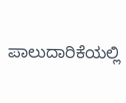ಪಾಲುದಾರಿಕೆಯಲ್ಲಿ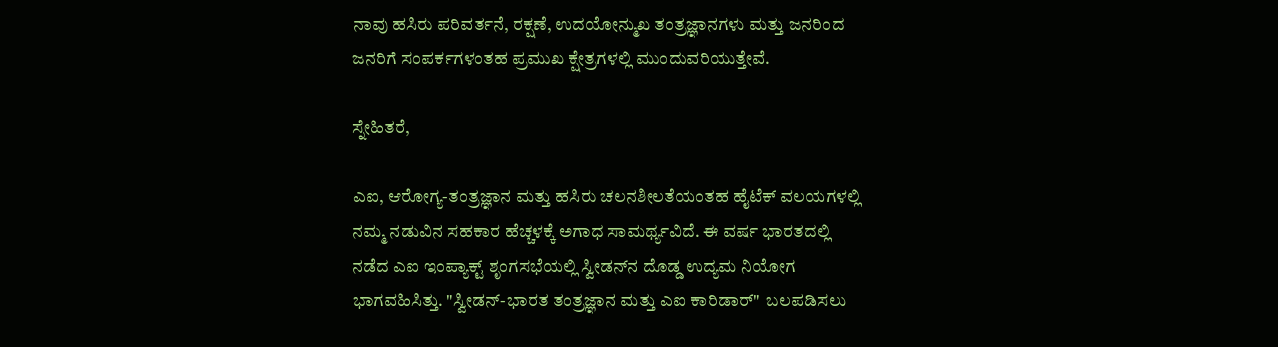ನಾವು ಹಸಿರು ಪರಿವರ್ತನೆ, ರಕ್ಷಣೆ, ಉದಯೋನ್ಮುಖ ತಂತ್ರಜ್ಞಾನಗಳು ಮತ್ತು ಜನರಿಂದ ಜನರಿಗೆ ಸಂಪರ್ಕಗಳಂತಹ ಪ್ರಮುಖ ಕ್ಷೇತ್ರಗಳಲ್ಲಿ ಮುಂದುವರಿಯುತ್ತೇವೆ.

ಸ್ನೇಹಿತರೆ,

ಎಐ, ಆರೋಗ್ಯ-ತಂತ್ರಜ್ಞಾನ ಮತ್ತು ಹಸಿರು ಚಲನಶೀಲತೆಯಂತಹ ಹೈಟೆಕ್ ವಲಯಗಳಲ್ಲಿ ನಮ್ಮ ನಡುವಿನ ಸಹಕಾರ ಹೆಚ್ಚಳಕ್ಕೆ ಅಗಾಧ ಸಾಮರ್ಥ್ಯವಿದೆ. ಈ ವರ್ಷ ಭಾರತದಲ್ಲಿ ನಡೆದ ಎಐ ಇಂಪ್ಯಾಕ್ಟ್ ಶೃಂಗಸಭೆಯಲ್ಲಿ ಸ್ವೀಡನ್‌ನ ದೊಡ್ಡ ಉದ್ಯಮ ನಿಯೋಗ ಭಾಗವಹಿಸಿತ್ತು. "ಸ್ವೀಡನ್-ಭಾರತ ತಂತ್ರಜ್ಞಾನ ಮತ್ತು ಎಐ ಕಾರಿಡಾರ್"  ಬಲಪಡಿಸಲು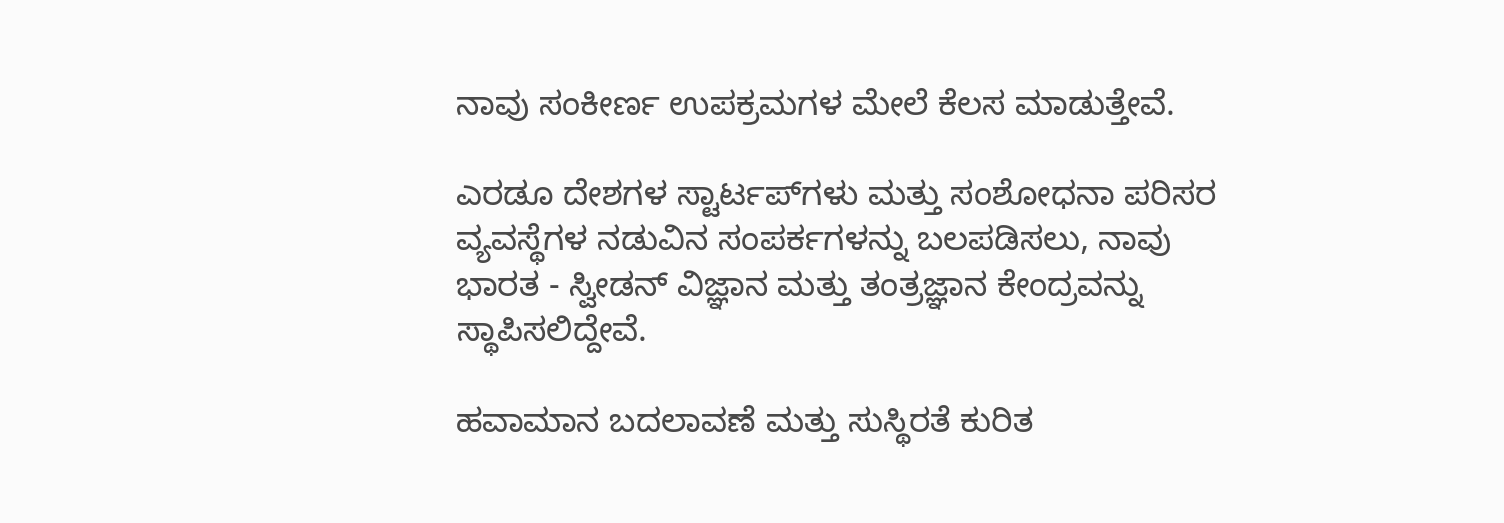ನಾವು ಸಂಕೀರ್ಣ ಉಪಕ್ರಮಗಳ ಮೇಲೆ ಕೆಲಸ ಮಾಡುತ್ತೇವೆ.

ಎರಡೂ ದೇಶಗಳ ಸ್ಟಾರ್ಟಪ್‌ಗಳು ಮತ್ತು ಸಂಶೋಧನಾ ಪರಿಸರ ವ್ಯವಸ್ಥೆಗಳ ನಡುವಿನ ಸಂಪರ್ಕಗಳನ್ನು ಬಲಪಡಿಸಲು, ನಾವು ಭಾರತ - ಸ್ವೀಡನ್ ವಿಜ್ಞಾನ ಮತ್ತು ತಂತ್ರಜ್ಞಾನ ಕೇಂದ್ರವನ್ನು ಸ್ಥಾಪಿಸಲಿದ್ದೇವೆ.

ಹವಾಮಾನ ಬದಲಾವಣೆ ಮತ್ತು ಸುಸ್ಥಿರತೆ ಕುರಿತ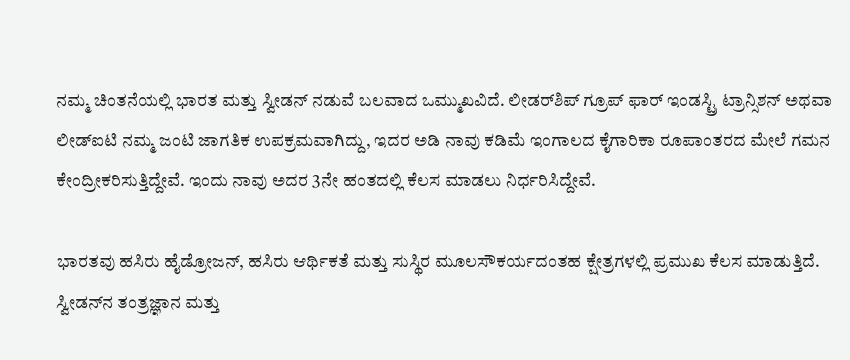ನಮ್ಮ ಚಿಂತನೆಯಲ್ಲಿ ಭಾರತ ಮತ್ತು ಸ್ವೀಡನ್ ನಡುವೆ ಬಲವಾದ ಒಮ್ಮುಖವಿದೆ. ಲೀಡರ್‌ಶಿಪ್ ಗ್ರೂಪ್ ಫಾರ್ ಇಂಡಸ್ಟ್ರಿ ಟ್ರಾನ್ಸಿಶನ್ ಅಥವಾ ಲೀಡ್‌ಐಟಿ ನಮ್ಮ ಜಂಟಿ ಜಾಗತಿಕ ಉಪಕ್ರಮವಾಗಿದ್ದು, ಇದರ ಅಡಿ ನಾವು ಕಡಿಮೆ ಇಂಗಾಲದ ಕೈಗಾರಿಕಾ ರೂಪಾಂತರದ ಮೇಲೆ ಗಮನ ಕೇಂದ್ರೀಕರಿಸುತ್ತಿದ್ದೇವೆ. ಇಂದು ನಾವು ಅದರ 3ನೇ ಹಂತದಲ್ಲಿ ಕೆಲಸ ಮಾಡಲು ನಿರ್ಧರಿಸಿದ್ದೇವೆ.

ಭಾರತವು ಹಸಿರು ಹೈಡ್ರೋಜನ್, ಹಸಿರು ಆರ್ಥಿಕತೆ ಮತ್ತು ಸುಸ್ಥಿರ ಮೂಲಸೌಕರ್ಯದಂತಹ ಕ್ಷೇತ್ರಗಳಲ್ಲಿ ಪ್ರಮುಖ ಕೆಲಸ ಮಾಡುತ್ತಿದೆ. ಸ್ವೀಡನ್‌ನ ತಂತ್ರಜ್ಞಾನ ಮತ್ತು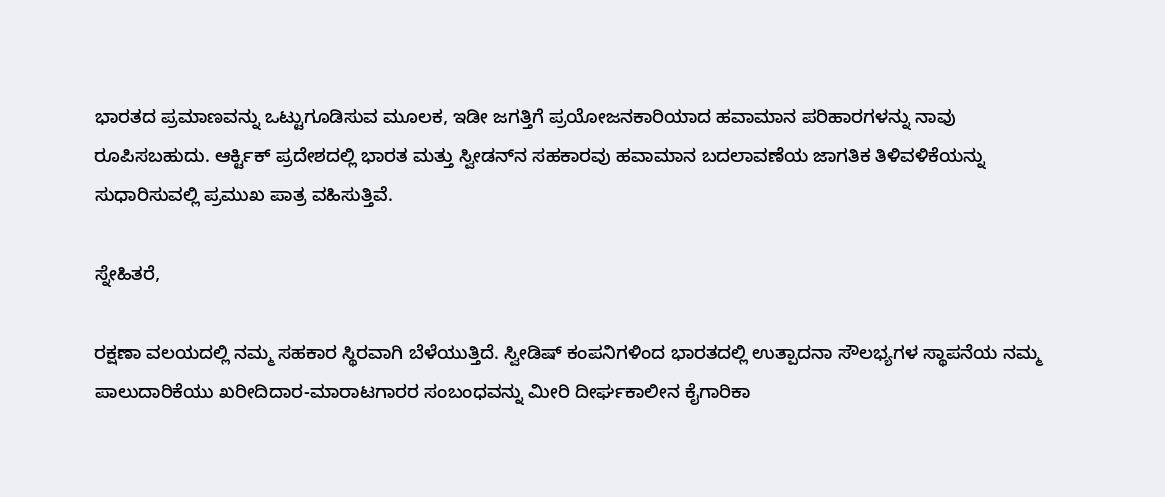ಭಾರತದ ಪ್ರಮಾಣವನ್ನು ಒಟ್ಟುಗೂಡಿಸುವ ಮೂಲಕ, ಇಡೀ ಜಗತ್ತಿಗೆ ಪ್ರಯೋಜನಕಾರಿಯಾದ ಹವಾಮಾನ ಪರಿಹಾರಗಳನ್ನು ನಾವು ರೂಪಿಸಬಹುದು. ಆರ್ಕ್ಟಿಕ್ ಪ್ರದೇಶದಲ್ಲಿ ಭಾರತ ಮತ್ತು ಸ್ವೀಡನ್‌ನ ಸಹಕಾರವು ಹವಾಮಾನ ಬದಲಾವಣೆಯ ಜಾಗತಿಕ ತಿಳಿವಳಿಕೆಯನ್ನು ಸುಧಾರಿಸುವಲ್ಲಿ ಪ್ರಮುಖ ಪಾತ್ರ ವಹಿಸುತ್ತಿವೆ.

ಸ್ನೇಹಿತರೆ,

ರಕ್ಷಣಾ ವಲಯದಲ್ಲಿ ನಮ್ಮ ಸಹಕಾರ ಸ್ಥಿರವಾಗಿ ಬೆಳೆಯುತ್ತಿದೆ. ಸ್ವೀಡಿಷ್ ಕಂಪನಿಗಳಿಂದ ಭಾರತದಲ್ಲಿ ಉತ್ಪಾದನಾ ಸೌಲಭ್ಯಗಳ ಸ್ಥಾಪನೆಯ ನಮ್ಮ ಪಾಲುದಾರಿಕೆಯು ಖರೀದಿದಾರ-ಮಾರಾಟಗಾರರ ಸಂಬಂಧವನ್ನು ಮೀರಿ ದೀರ್ಘಕಾಲೀನ ಕೈಗಾರಿಕಾ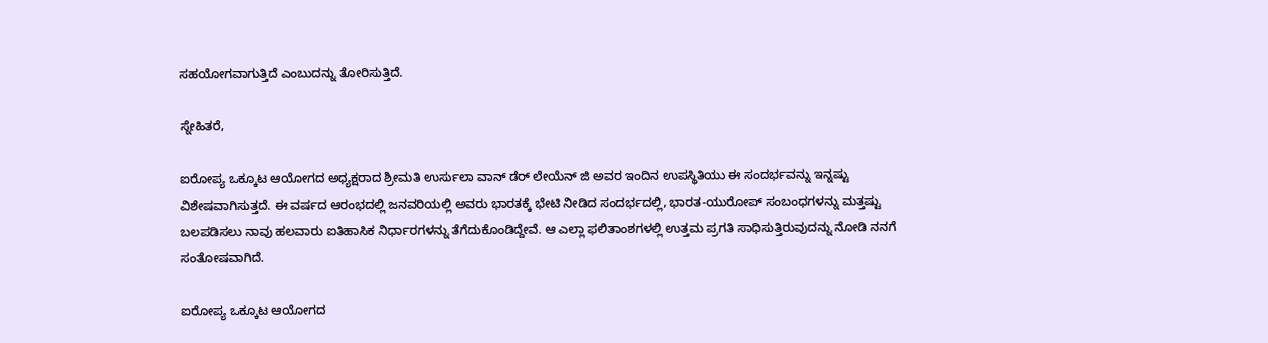ಸಹಯೋಗವಾಗುತ್ತಿದೆ ಎಂಬುದನ್ನು ತೋರಿಸುತ್ತಿದೆ.

ಸ್ನೇಹಿತರೆ,

ಐರೋಪ್ಯ ಒಕ್ಕೂಟ ಆಯೋಗದ ಅಧ್ಯಕ್ಷರಾದ ಶ್ರೀಮತಿ ಉರ್ಸುಲಾ ವಾನ್ ಡೆರ್ ಲೇಯೆನ್ ಜಿ ಅವರ ಇಂದಿನ ಉಪಸ್ಥಿತಿಯು ಈ ಸಂದರ್ಭವನ್ನು ಇನ್ನಷ್ಟು ವಿಶೇಷವಾಗಿಸುತ್ತದೆ. ಈ ವರ್ಷದ ಆರಂಭದಲ್ಲಿ ಜನವರಿಯಲ್ಲಿ ಅವರು ಭಾರತಕ್ಕೆ ಭೇಟಿ ನೀಡಿದ ಸಂದರ್ಭದಲ್ಲಿ, ಭಾರತ-ಯುರೋಪ್ ಸಂಬಂಧಗಳನ್ನು ಮತ್ತಷ್ಟು ಬಲಪಡಿಸಲು ನಾವು ಹಲವಾರು ಐತಿಹಾಸಿಕ ನಿರ್ಧಾರಗಳನ್ನು ತೆಗೆದುಕೊಂಡಿದ್ದೇವೆ. ಆ ಎಲ್ಲಾ ಫಲಿತಾಂಶಗಳಲ್ಲಿ ಉತ್ತಮ ಪ್ರಗತಿ ಸಾಧಿಸುತ್ತಿರುವುದನ್ನು ನೋಡಿ ನನಗೆ ಸಂತೋಷವಾಗಿದೆ.

ಐರೋಪ್ಯ ಒಕ್ಕೂಟ ಆಯೋಗದ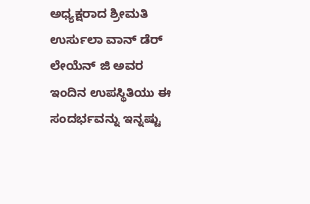ಅಧ್ಯಕ್ಷರಾದ ಶ್ರೀಮತಿ ಉರ್ಸುಲಾ ವಾನ್ ಡೆರ್ ಲೇಯೆನ್ ಜಿ ಅವರ ಇಂದಿನ ಉಪಸ್ಥಿತಿಯು ಈ ಸಂದರ್ಭವನ್ನು ಇನ್ನಷ್ಟು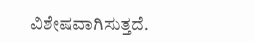ವಿಶೇಷವಾಗಿಸುತ್ತದೆ.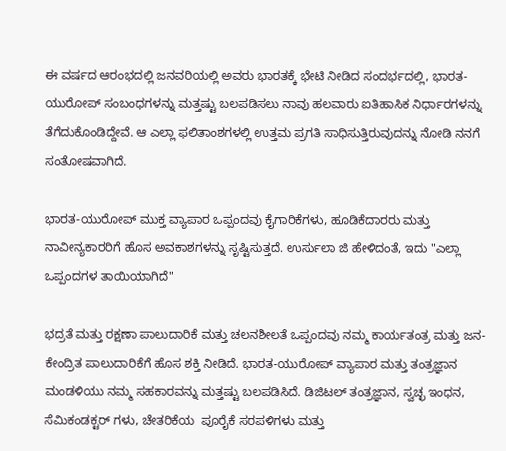ಈ ವರ್ಷದ ಆರಂಭದಲ್ಲಿ ಜನವರಿಯಲ್ಲಿ ಅವರು ಭಾರತಕ್ಕೆ ಭೇಟಿ ನೀಡಿದ ಸಂದರ್ಭದಲ್ಲಿ, ಭಾರತ-ಯುರೋಪ್ ಸಂಬಂಧಗಳನ್ನು ಮತ್ತಷ್ಟು ಬಲಪಡಿಸಲು ನಾವು ಹಲವಾರು ಐತಿಹಾಸಿಕ ನಿರ್ಧಾರಗಳನ್ನು ತೆಗೆದುಕೊಂಡಿದ್ದೇವೆ. ಆ ಎಲ್ಲಾ ಫಲಿತಾಂಶಗಳಲ್ಲಿ ಉತ್ತಮ ಪ್ರಗತಿ ಸಾಧಿಸುತ್ತಿರುವುದನ್ನು ನೋಡಿ ನನಗೆ ಸಂತೋಷವಾಗಿದೆ.

ಭಾರತ-ಯುರೋಪ್ ಮುಕ್ತ ವ್ಯಾಪಾರ ಒಪ್ಪಂದವು ಕೈಗಾರಿಕೆಗಳು, ಹೂಡಿಕೆದಾರರು ಮತ್ತು ನಾವೀನ್ಯಕಾರರಿಗೆ ಹೊಸ ಅವಕಾಶಗಳನ್ನು ಸೃಷ್ಟಿಸುತ್ತದೆ. ಉರ್ಸುಲಾ ಜಿ ಹೇಳಿದಂತೆ, ಇದು "ಎಲ್ಲಾ ಒಪ್ಪಂದಗಳ ತಾಯಿಯಾಗಿದೆ"

ಭದ್ರತೆ ಮತ್ತು ರಕ್ಷಣಾ ಪಾಲುದಾರಿಕೆ ಮತ್ತು ಚಲನಶೀಲತೆ ಒಪ್ಪಂದವು ನಮ್ಮ ಕಾರ್ಯತಂತ್ರ ಮತ್ತು ಜನ-ಕೇಂದ್ರಿತ ಪಾಲುದಾರಿಕೆಗೆ ಹೊಸ ಶಕ್ತಿ ನೀಡಿದೆ. ಭಾರತ-ಯುರೋಪ್ ವ್ಯಾಪಾರ ಮತ್ತು ತಂತ್ರಜ್ಞಾನ ಮಂಡಳಿಯು ನಮ್ಮ ಸಹಕಾರವನ್ನು ಮತ್ತಷ್ಟು ಬಲಪಡಿಸಿದೆ. ಡಿಜಿಟಲ್ ತಂತ್ರಜ್ಞಾನ, ಸ್ವಚ್ಛ ಇಂಧನ, ಸೆಮಿಕಂಡಕ್ಟರ್ ಗಳು, ಚೇತರಿಕೆಯ  ಪೂರೈಕೆ ಸರಪಳಿಗಳು ಮತ್ತು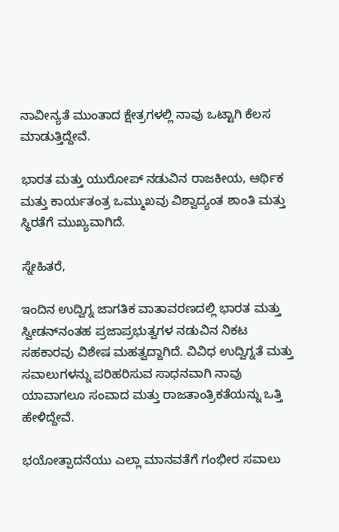ನಾವೀನ್ಯತೆ ಮುಂತಾದ ಕ್ಷೇತ್ರಗಳಲ್ಲಿ ನಾವು ಒಟ್ಟಾಗಿ ಕೆಲಸ ಮಾಡುತ್ತಿದ್ದೇವೆ.

ಭಾರತ ಮತ್ತು ಯುರೋಪ್ ನಡುವಿನ ರಾಜಕೀಯ, ಆರ್ಥಿಕ ಮತ್ತು ಕಾರ್ಯತಂತ್ರ ಒಮ್ಮುಖವು ವಿಶ್ವಾದ್ಯಂತ ಶಾಂತಿ ಮತ್ತು ಸ್ಥಿರತೆಗೆ ಮುಖ್ಯವಾಗಿದೆ.

ಸ್ನೇಹಿತರೆ,

ಇಂದಿನ ಉದ್ವಿಗ್ನ ಜಾಗತಿಕ ವಾತಾವರಣದಲ್ಲಿ ಭಾರತ ಮತ್ತು ಸ್ವೀಡನ್‌ನಂತಹ ಪ್ರಜಾಪ್ರಭುತ್ವಗಳ ನಡುವಿನ ನಿಕಟ ಸಹಕಾರವು ವಿಶೇಷ ಮಹತ್ವದ್ದಾಗಿದೆ. ವಿವಿಧ ಉದ್ವಿಗ್ನತೆ ಮತ್ತು ಸವಾಲುಗಳನ್ನು ಪರಿಹರಿಸುವ ಸಾಧನವಾಗಿ ನಾವು ಯಾವಾಗಲೂ ಸಂವಾದ ಮತ್ತು ರಾಜತಾಂತ್ರಿಕತೆಯನ್ನು ಒತ್ತಿ ಹೇಳಿದ್ದೇವೆ.

ಭಯೋತ್ಪಾದನೆಯು ಎಲ್ಲಾ ಮಾನವತೆಗೆ ಗಂಭೀರ ಸವಾಲು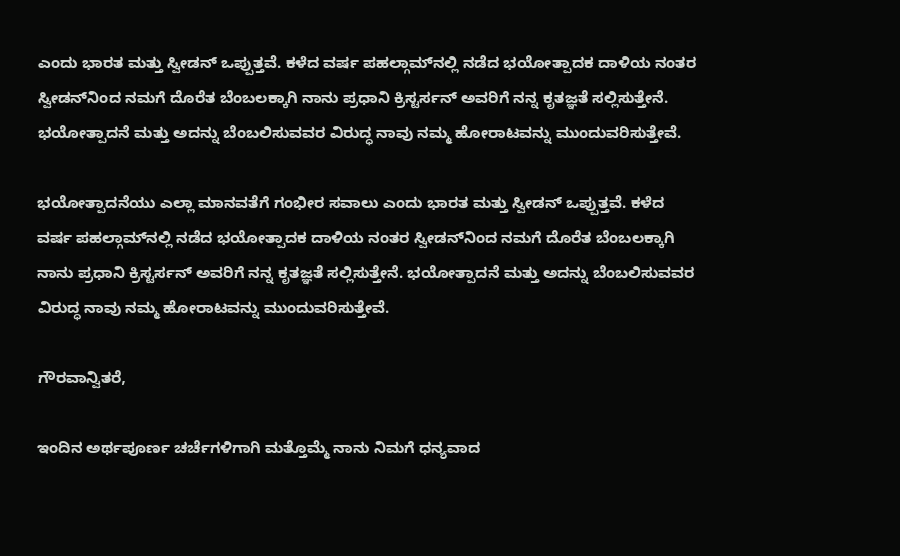ಎಂದು ಭಾರತ ಮತ್ತು ಸ್ವೀಡನ್ ಒಪ್ಪುತ್ತವೆ. ಕಳೆದ ವರ್ಷ ಪಹಲ್ಗಾಮ್‌ನಲ್ಲಿ ನಡೆದ ಭಯೋತ್ಪಾದಕ ದಾಳಿಯ ನಂತರ ಸ್ವೀಡನ್‌ನಿಂದ ನಮಗೆ ದೊರೆತ ಬೆಂಬಲಕ್ಕಾಗಿ ನಾನು ಪ್ರಧಾನಿ ಕ್ರಿಸ್ಟರ್ಸನ್‌ ಅವರಿಗೆ ನನ್ನ ಕೃತಜ್ಞತೆ ಸಲ್ಲಿಸುತ್ತೇನೆ. ಭಯೋತ್ಪಾದನೆ ಮತ್ತು ಅದನ್ನು ಬೆಂಬಲಿಸುವವರ ವಿರುದ್ಧ ನಾವು ನಮ್ಮ ಹೋರಾಟವನ್ನು ಮುಂದುವರಿಸುತ್ತೇವೆ.

ಭಯೋತ್ಪಾದನೆಯು ಎಲ್ಲಾ ಮಾನವತೆಗೆ ಗಂಭೀರ ಸವಾಲು ಎಂದು ಭಾರತ ಮತ್ತು ಸ್ವೀಡನ್ ಒಪ್ಪುತ್ತವೆ. ಕಳೆದ ವರ್ಷ ಪಹಲ್ಗಾಮ್‌ನಲ್ಲಿ ನಡೆದ ಭಯೋತ್ಪಾದಕ ದಾಳಿಯ ನಂತರ ಸ್ವೀಡನ್‌ನಿಂದ ನಮಗೆ ದೊರೆತ ಬೆಂಬಲಕ್ಕಾಗಿ ನಾನು ಪ್ರಧಾನಿ ಕ್ರಿಸ್ಟರ್ಸನ್‌ ಅವರಿಗೆ ನನ್ನ ಕೃತಜ್ಞತೆ ಸಲ್ಲಿಸುತ್ತೇನೆ. ಭಯೋತ್ಪಾದನೆ ಮತ್ತು ಅದನ್ನು ಬೆಂಬಲಿಸುವವರ ವಿರುದ್ಧ ನಾವು ನಮ್ಮ ಹೋರಾಟವನ್ನು ಮುಂದುವರಿಸುತ್ತೇವೆ.

ಗೌರವಾನ್ವಿತರೆ,

ಇಂದಿನ ಅರ್ಥಪೂರ್ಣ ಚರ್ಚೆಗಳಿಗಾಗಿ ಮತ್ತೊಮ್ಮೆ ನಾನು ನಿಮಗೆ ಧನ್ಯವಾದ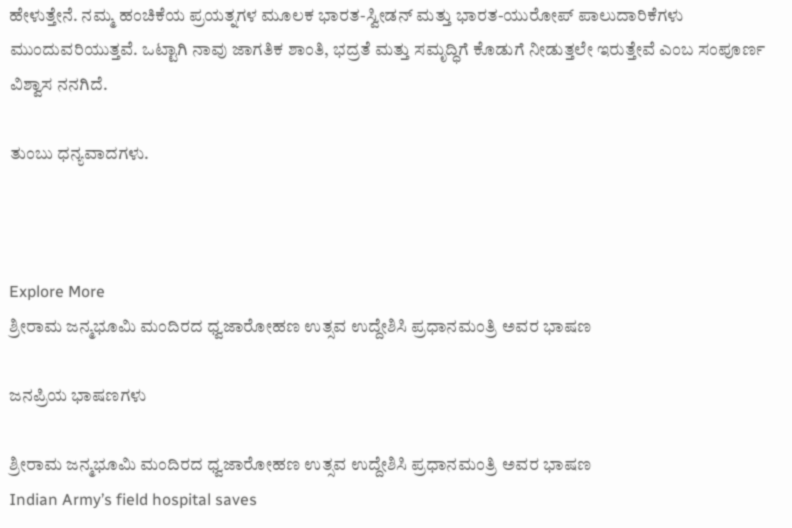ಹೇಳುತ್ತೇನೆ. ನಮ್ಮ ಹಂಚಿಕೆಯ ಪ್ರಯತ್ನಗಳ ಮೂಲಕ ಭಾರತ-ಸ್ವೀಡನ್ ಮತ್ತು ಭಾರತ-ಯುರೋಪ್ ಪಾಲುದಾರಿಕೆಗಳು ಮುಂದುವರಿಯುತ್ತವೆ. ಒಟ್ಟಾಗಿ ನಾವು ಜಾಗತಿಕ ಶಾಂತಿ, ಭದ್ರತೆ ಮತ್ತು ಸಮೃದ್ಧಿಗೆ ಕೊಡುಗೆ ನೀಡುತ್ತಲೇ ಇರುತ್ತೇವೆ ಎಂಬ ಸಂಪೂರ್ಣ ವಿಶ್ವಾಸ ನನಗಿದೆ.

ತುಂಬು ಧನ್ಯವಾದಗಳು.



Explore More
ಶ್ರೀರಾಮ ಜನ್ಮಭೂಮಿ ಮಂದಿರದ ಧ್ವಜಾರೋಹಣ ಉತ್ಸವ ಉದ್ದೇಶಿಸಿ ಪ್ರಧಾನಮಂತ್ರಿ ಅವರ ಭಾಷಣ

ಜನಪ್ರಿಯ ಭಾಷಣಗಳು

ಶ್ರೀರಾಮ ಜನ್ಮಭೂಮಿ ಮಂದಿರದ ಧ್ವಜಾರೋಹಣ ಉತ್ಸವ ಉದ್ದೇಶಿಸಿ ಪ್ರಧಾನಮಂತ್ರಿ ಅವರ ಭಾಷಣ
Indian Army’s field hospital saves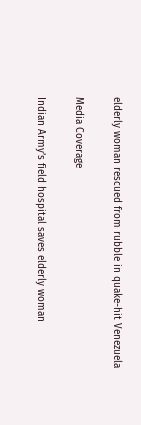elderly woman rescued from rubble in quake-hit Venezuela

Media Coverage

Indian Army’s field hospital saves elderly woman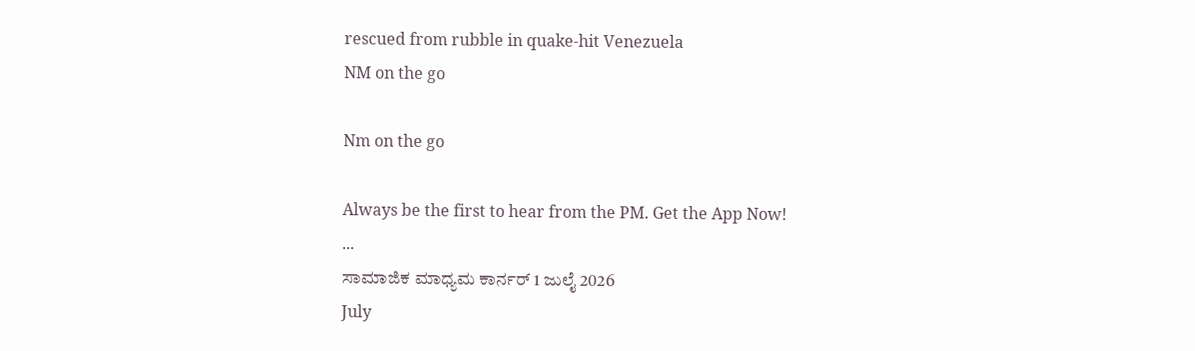rescued from rubble in quake-hit Venezuela
NM on the go

Nm on the go

Always be the first to hear from the PM. Get the App Now!
...
ಸಾಮಾಜಿಕ ಮಾಧ್ಯಮ ಕಾರ್ನರ್ 1 ಜುಲೈ 2026
July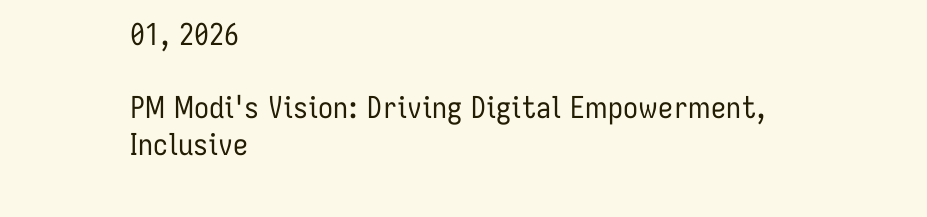01, 2026

PM Modi's Vision: Driving Digital Empowerment, Inclusive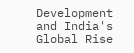Development and India's Global Rise